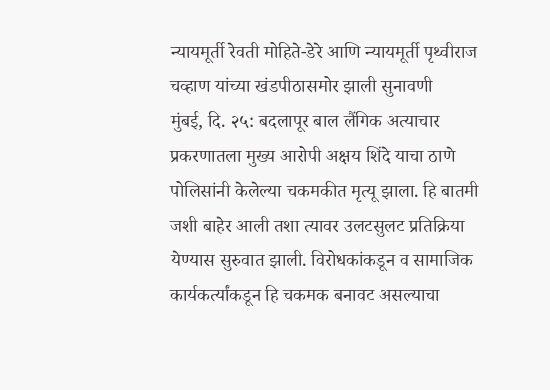न्यायमूर्ती रेवती मोहिते-डेरे आणि न्यायमूर्ती पृथ्वीराज चव्हाण यांच्या खंडपीठासमोर झाली सुनावणी
मुंबई, दि. २५: बदलापूर बाल लैंगिक अत्याचार प्रकरणातला मुख्य आरोपी अक्षय शिंदे याचा ठाणे पोलिसांनी केलेल्या चकमकीत मृत्यू झाला. हि बातमी जशी बाहेर आली तशा त्यावर उलटसुलट प्रतिक्रिया येण्यास सुरुवात झाली. विरोधकांकडून व सामाजिक कार्यकर्त्यांकडून हि चकमक बनावट असल्याचा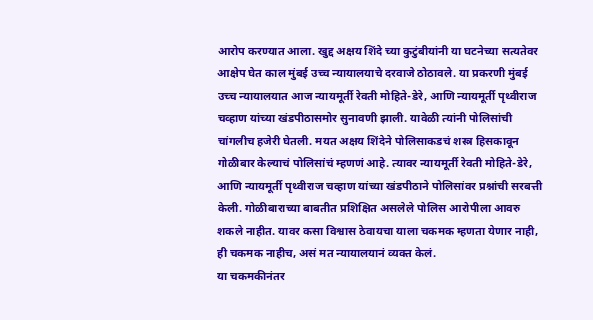आरोप करण्यात आला. खुद्द अक्षय शिंदे च्या कुटुंबीयांनी या घटनेच्या सत्यतेवर आक्षेप घेत काल मुंबई उच्च न्यायालयाचे दरवाजे ठोठावले. या प्रकरणी मुंबई उच्च न्यायालयात आज न्यायमूर्ती रेवती मोहिते-डेरे, आणि न्यायमूर्ती पृथ्वीराज चव्हाण यांच्या खंडपीठासमोर सुनावणी झाली. यावेळी त्यांनी पोलिसांची चांगलीच हजेरी घेतली. मयत अक्षय शिंदेने पोलिसाकडचं शस्त्र हिसकावून गोळीबार केल्याचं पोलिसांचं म्हणणं आहे. त्यावर न्यायमूर्ती रेवती मोहिते-डेरे, आणि न्यायमूर्ती पृथ्वीराज चव्हाण यांच्या खंडपीठाने पोलिसांवर प्रश्नांची सरबत्ती केली. गोळीबाराच्या बाबतीत प्रशिक्षित असलेले पोलिस आरोपीला आवरु शकले नाहीत. यावर कसा विश्वास ठेवायचा याला चकमक म्हणता येणार नाही, ही चकमक नाहीच, असं मत न्यायालयानं व्यक्त केलं.
या चकमकीनंतर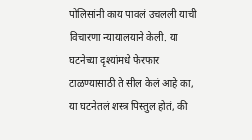पोलिसांनी काय पावलं उचलली याची विचारणा न्यायालयाने केली. या घटनेच्या दृश्यांमधे फेरफार टाळण्यासाठी ते सील केलं आहे का, या घटनेतलं शस्त्र पिस्तुल होतं, की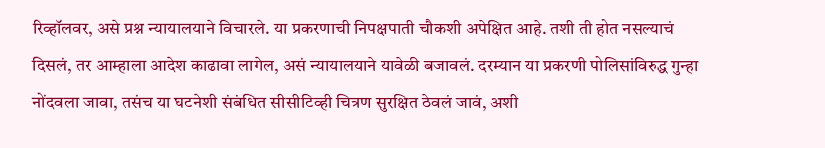रिव्हॉलवर, असे प्रश्न न्यायालयाने विचारले. या प्रकरणाची निपक्षपाती चौकशी अपेक्षित आहे. तशी ती होत नसल्याचं दिसलं, तर आम्हाला आदेश काढावा लागेल, असं न्यायालयाने यावेळी बजावलं. दरम्यान या प्रकरणी पोलिसांविरुद्ध गुन्हा नोंदवला जावा, तसंच या घटनेशी संबंधित सीसीटिव्ही चित्रण सुरक्षित ठेवलं जावं, अशी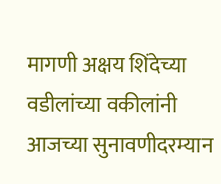मागणी अक्षय शिंदेच्या वडीलांच्या वकीलांनी आजच्या सुनावणीदरम्यान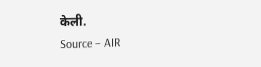केली.
Source – AIR